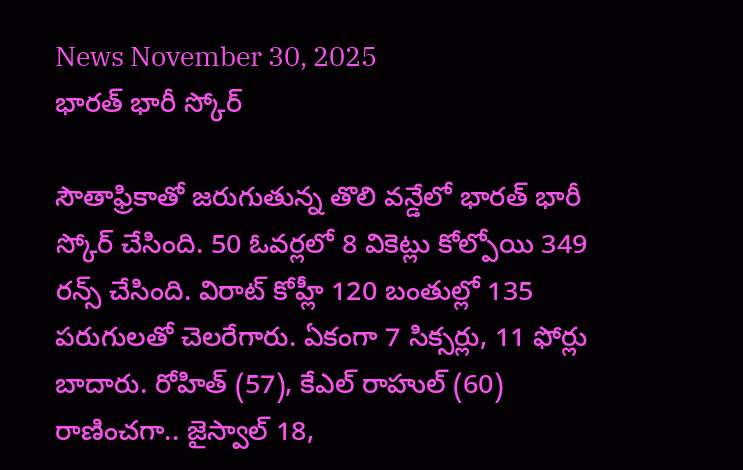News November 30, 2025
భారత్ భారీ స్కోర్

సౌతాఫ్రికాతో జరుగుతున్న తొలి వన్డేలో భారత్ భారీ స్కోర్ చేసింది. 50 ఓవర్లలో 8 వికెట్లు కోల్పోయి 349 రన్స్ చేసింది. విరాట్ కోహ్లీ 120 బంతుల్లో 135 పరుగులతో చెలరేగారు. ఏకంగా 7 సిక్సర్లు, 11 ఫోర్లు బాదారు. రోహిత్ (57), కేఎల్ రాహుల్ (60) రాణించగా.. జైస్వాల్ 18,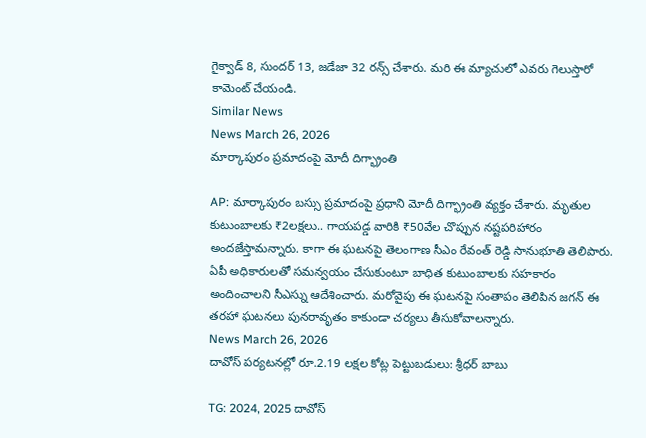గైక్వాడ్ 8, సుందర్ 13, జడేజా 32 రన్స్ చేశారు. మరి ఈ మ్యాచులో ఎవరు గెలుస్తారో కామెంట్ చేయండి.
Similar News
News March 26, 2026
మార్కాపురం ప్రమాదంపై మోదీ దిగ్భ్రాంతి

AP: మార్కాపురం బస్సు ప్రమాదంపై ప్రధాని మోదీ దిగ్భ్రాంతి వ్యక్తం చేశారు. మృతుల కుటుంబాలకు ₹2లక్షలు.. గాయపడ్డ వారికి ₹50వేల చొప్పున నష్టపరిహారం అందజేస్తామన్నారు. కాగా ఈ ఘటనపై తెలంగాణ సీఎం రేవంత్ రెడ్డి సానుభూతి తెలిపారు. ఏపీ అధికారులతో సమన్వయం చేసుకుంటూ బాధిత కుటుంబాలకు సహకారం అందించాలని సీఎస్ను ఆదేశించారు. మరోవైపు ఈ ఘటనపై సంతాపం తెలిపిన జగన్ ఈ తరహా ఘటనలు పునరావృతం కాకుండా చర్యలు తీసుకోవాలన్నారు.
News March 26, 2026
దావోస్ పర్యటనల్లో రూ.2.19 లక్షల కోట్ల పెట్టుబడులు: శ్రీధర్ బాబు

TG: 2024, 2025 దావోస్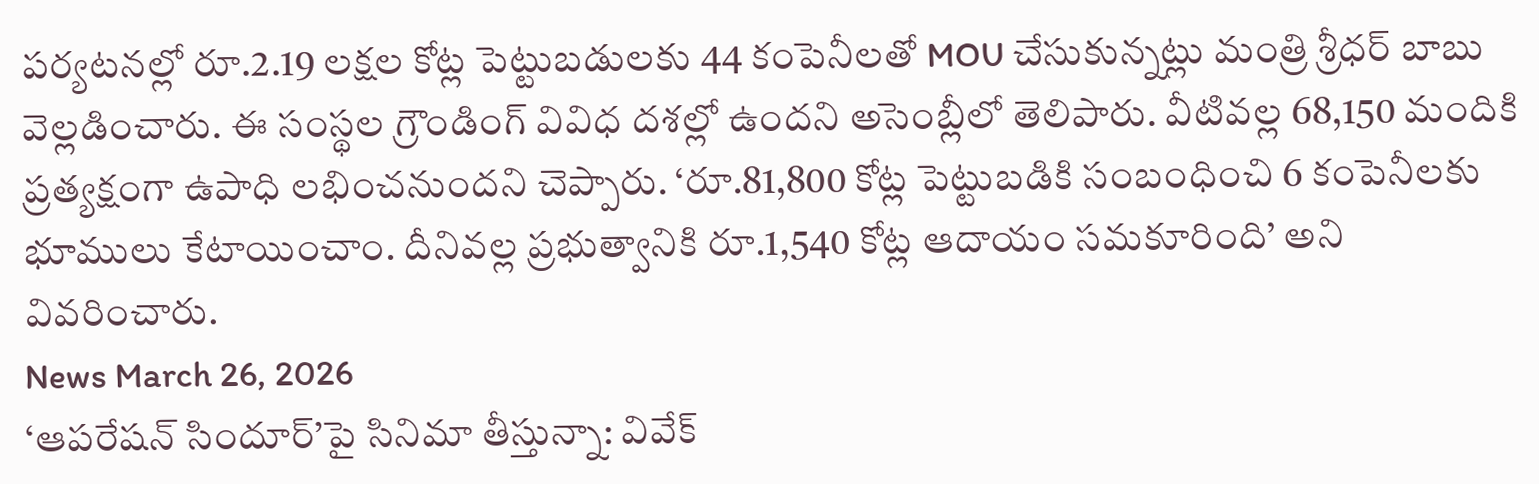పర్యటనల్లో రూ.2.19 లక్షల కోట్ల పెట్టుబడులకు 44 కంపెనీలతో MOU చేసుకున్నట్లు మంత్రి శ్రీధర్ బాబు వెల్లడించారు. ఈ సంస్థల గ్రౌండింగ్ వివిధ దశల్లో ఉందని అసెంబ్లీలో తెలిపారు. వీటివల్ల 68,150 మందికి ప్రత్యక్షంగా ఉపాధి లభించనుందని చెప్పారు. ‘రూ.81,800 కోట్ల పెట్టుబడికి సంబంధించి 6 కంపెనీలకు భూములు కేటాయించాం. దీనివల్ల ప్రభుత్వానికి రూ.1,540 కోట్ల ఆదాయం సమకూరింది’ అని వివరించారు.
News March 26, 2026
‘ఆపరేషన్ సిందూర్’పై సినిమా తీస్తున్నా: వివేక్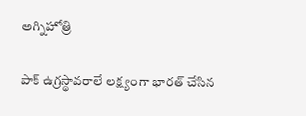అగ్నిహోత్రి

పాక్ ఉగ్రస్థావరాలే లక్ష్యంగా భారత్ చేసిన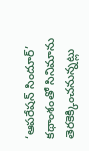‘ఆపరేషన్ సిందూర్’ కథాంశంతో సినిమాను తెరకెక్కించనున్నట్లు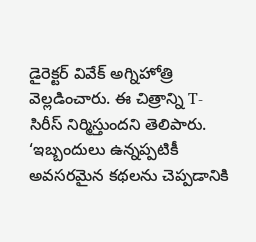డైరెక్టర్ వివేక్ అగ్నిహోత్రి వెల్లడించారు. ఈ చిత్రాన్ని T-సిరీస్ నిర్మిస్తుందని తెలిపారు. ‘ఇబ్బందులు ఉన్నప్పటికీ అవసరమైన కథలను చెప్పడానికి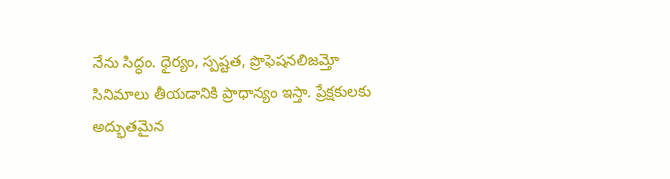నేను సిద్ధం. ధైర్యం, స్పష్టత, ప్రొఫెషనలిజమ్తో సినిమాలు తీయడానికి ప్రాధాన్యం ఇస్తా. ప్రేక్షకులకు అద్భుతమైన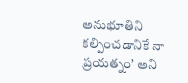అనుభూతిని కల్పించడానికే నా ప్రయత్నం’ అని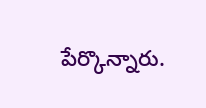పేర్కొన్నారు.